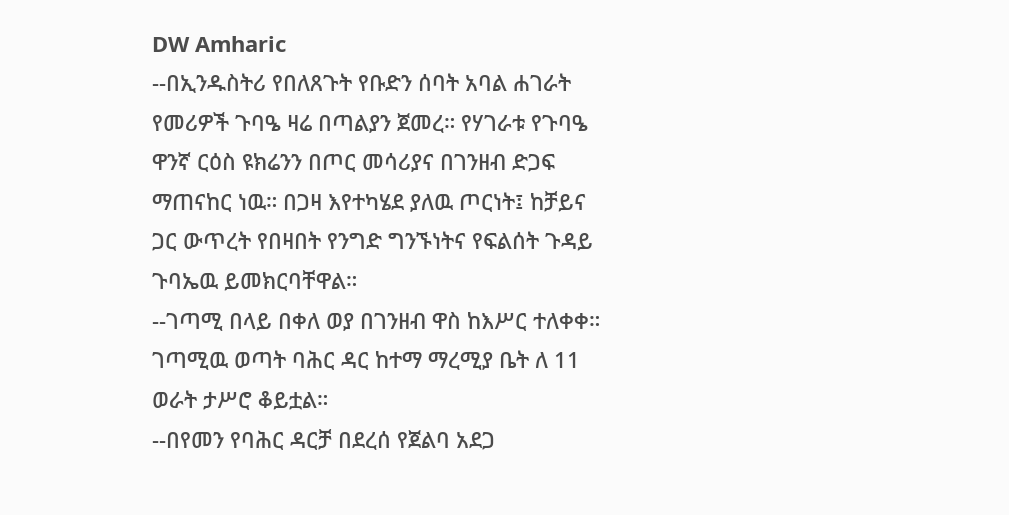DW Amharic
--በኢንዱስትሪ የበለጸጉት የቡድን ሰባት አባል ሐገራት የመሪዎች ጉባዔ ዛሬ በጣልያን ጀመረ። የሃገራቱ የጉባዔ ዋንኛ ርዕስ ዩክሬንን በጦር መሳሪያና በገንዘብ ድጋፍ ማጠናከር ነዉ። በጋዛ እየተካሄደ ያለዉ ጦርነት፤ ከቻይና ጋር ውጥረት የበዛበት የንግድ ግንኙነትና የፍልሰት ጉዳይ ጉባኤዉ ይመክርባቸዋል።
--ገጣሚ በላይ በቀለ ወያ በገንዘብ ዋስ ከእሥር ተለቀቀ። ገጣሚዉ ወጣት ባሕር ዳር ከተማ ማረሚያ ቤት ለ 11 ወራት ታሥሮ ቆይቷል።
--በየመን የባሕር ዳርቻ በደረሰ የጀልባ አደጋ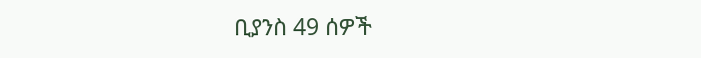ቢያንስ 49 ሰዎች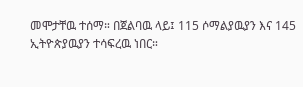መሞታቸዉ ተሰማ። በጀልባዉ ላይ፤ 115 ሶማልያዉያን እና 145 ኢትዮጵያዉያን ተሳፍረዉ ነበር።